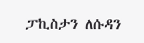ፓኪስታን ለሱዳን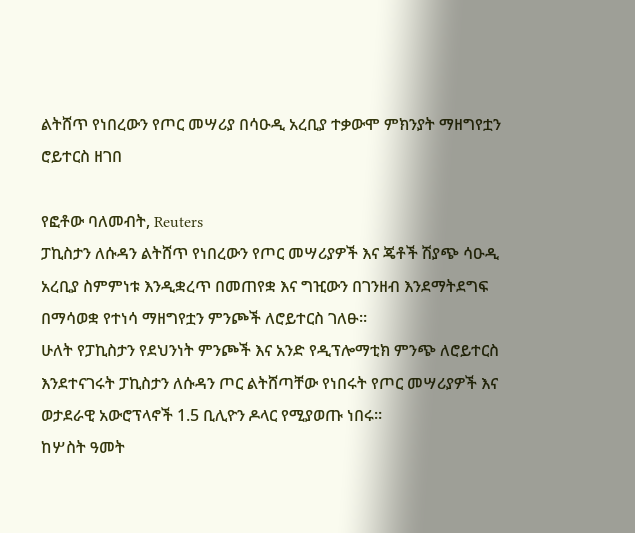ልትሸጥ የነበረውን የጦር መሣሪያ በሳዑዲ አረቢያ ተቃውሞ ምክንያት ማዘግየቷን ሮይተርስ ዘገበ

የፎቶው ባለመብት, Reuters
ፓኪስታን ለሱዳን ልትሸጥ የነበረውን የጦር መሣሪያዎች እና ጄቶች ሽያጭ ሳዑዲ አረቢያ ስምምነቱ እንዲቋረጥ በመጠየቋ እና ግዢውን በገንዘብ እንደማትደግፍ በማሳወቋ የተነሳ ማዘግየቷን ምንጮች ለሮይተርስ ገለፁ።
ሁለት የፓኪስታን የደህንነት ምንጮች እና አንድ የዲፕሎማቲክ ምንጭ ለሮይተርስ እንደተናገሩት ፓኪስታን ለሱዳን ጦር ልትሸጣቸው የነበሩት የጦር መሣሪያዎች እና ወታደራዊ አውሮፕላኖች 1.5 ቢሊዮን ዶላር የሚያወጡ ነበሩ።
ከሦስት ዓመት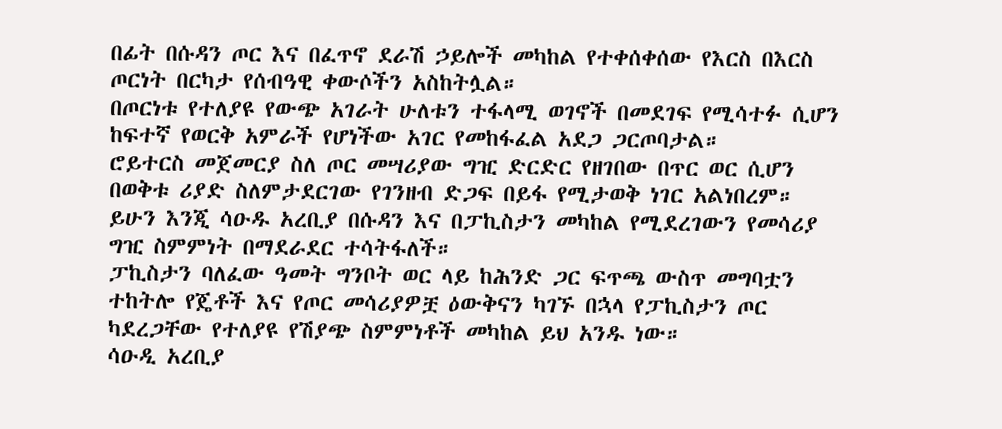በፊት በሱዳን ጦር እና በፈጥኖ ደራሽ ኃይሎች መካከል የተቀሰቀሰው የእርስ በእርስ ጦርነት በርካታ የሰብዓዊ ቀውሶችን አስከትሏል።
በጦርነቱ የተለያዩ የውጭ አገራት ሁለቱን ተፋላሚ ወገኖች በመደገፍ የሚሳተፉ ሲሆን ከፍተኛ የወርቅ አምራች የሆነችው አገር የመከፋፈል አደጋ ጋርጦባታል።
ሮይተርስ መጀመርያ ስለ ጦር መሣሪያው ግዢ ድርድር የዘገበው በጥር ወር ሲሆን በወቅቱ ሪያድ ስለምታደርገው የገንዘብ ድጋፍ በይፋ የሚታወቅ ነገር አልነበረም።
ይሁን እንጂ ሳዑዱ አረቢያ በሱዳን እና በፓኪስታን መካከል የሚደረገውን የመሳሪያ ግዢ ስምምነት በማደራደር ተሳትፋለች።
ፓኪስታን ባለፈው ዓመት ግንቦት ወር ላይ ከሕንድ ጋር ፍጥጫ ውስጥ መግባቷን ተከትሎ የጄቶች እና የጦር መሳሪያዎቿ ዕውቅናን ካገኙ በኋላ የፓኪስታን ጦር ካደረጋቸው የተለያዩ የሽያጭ ስምምነቶች መካከል ይህ አንዱ ነው።
ሳዑዲ አረቢያ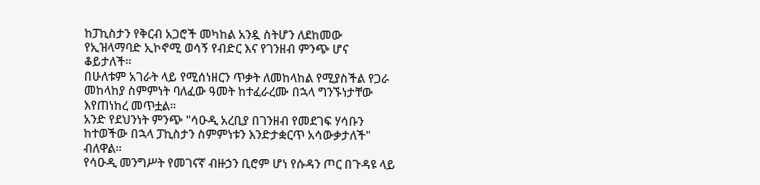ከፓኪስታን የቅርብ አጋሮች መካከል አንዷ ስትሆን ለደከመው የኢዝላማባድ ኢኮኖሚ ወሳኝ የብድር እና የገንዘብ ምንጭ ሆና ቆይታለች።
በሁለቱም አገራት ላይ የሚሰነዘርን ጥቃት ለመከላከል የሚያስችል የጋራ መከላከያ ስምምነት ባለፈው ዓመት ከተፈራረሙ በኋላ ግንኙነታቸው እየጠነከረ መጥቷል።
አንድ የደህንነት ምንጭ "ሳዑዲ አረቢያ በገንዘብ የመደገፍ ሃሳቡን ከተወችው በኋላ ፓኪስታን ስምምነቱን እንድታቋርጥ አሳውቃታለች" ብለዋል።
የሳዑዲ መንግሥት የመገናኛ ብዙኃን ቢሮም ሆነ የሱዳን ጦር በጉዳዩ ላይ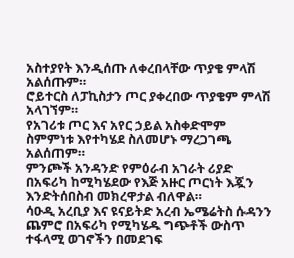አስተያየት እንዲሰጡ ለቀረበላቸው ጥያቄ ምላሽ አልሰጡም።
ሮይተርስ ለፓኪስታን ጦር ያቀረበው ጥያቄም ምላሽ አላገኘም።
የአገሪቱ ጦር እና አየር ኃይል አስቀድሞም ስምምነቱ እየተካሄደ ስለመሆኑ ማረጋገጫ አልሰጠም።
ምንጮች አንዳንድ የምዕራብ አገራት ሪያድ በአፍሪካ ከሚካሄደው የእጅ አዙር ጦርነት እጇን እንድትሰበስብ መክረዋታል ብለዋል።
ሳዑዲ አረቢያ እና ዩናይትድ አረብ ኤሜሬትስ ሱዳንን ጨምሮ በአፍሪካ የሚካሄዱ ግጭቶች ውስጥ ተፋላሚ ወገኖችን በመደገፍ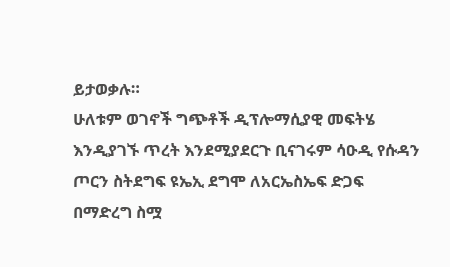ይታወቃሉ።
ሁለቱም ወገኖች ግጭቶች ዲፕሎማሲያዊ መፍትሄ እንዲያገኙ ጥረት እንደሚያደርጉ ቢናገሩም ሳዑዲ የሱዳን ጦርን ስትደግፍ ዩኤኢ ደግሞ ለአርኤስኤፍ ድጋፍ በማድረግ ስሟ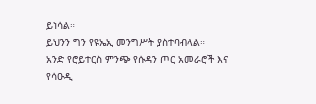ይነሳል።
ይህንን ግን የዩኤኢ መንግሥት ያስተባብላል።
አንድ የሮይተርስ ምንጭ የሱዳን ጦር አመራሮች እና የሳዑዲ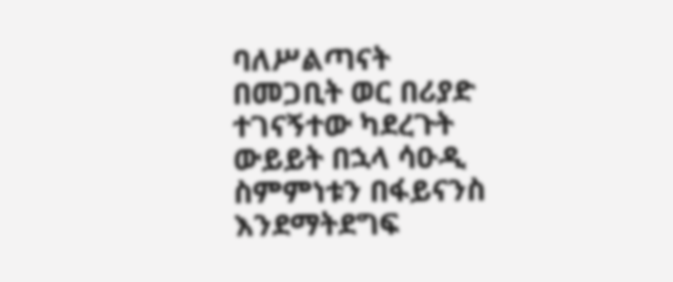ባለሥልጣናት በመጋቢት ወር በሪያድ ተገናኝተው ካደረጉት ውይይት በኋላ ሳዑዲ ስምምነቱን በፋይናንስ እንደማትደግፍ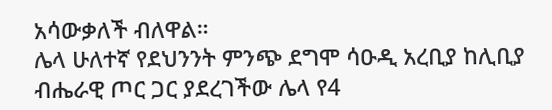አሳውቃለች ብለዋል።
ሌላ ሁለተኛ የደህንንት ምንጭ ደግሞ ሳዑዲ አረቢያ ከሊቢያ ብሔራዊ ጦር ጋር ያደረገችው ሌላ የ4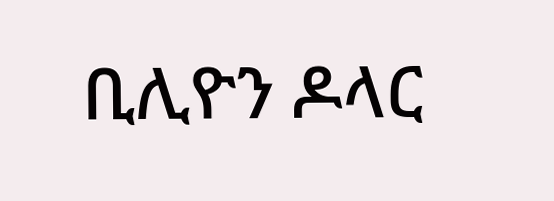ቢሊዮን ዶላር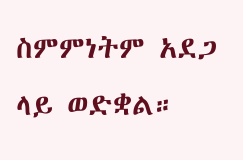ስምምነትም አደጋ ላይ ወድቋል።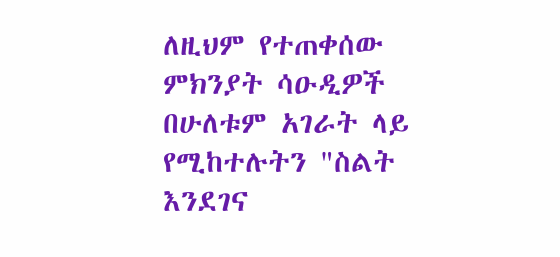ለዚህም የተጠቀሰው ምክንያት ሳዑዲዎች በሁለቱም አገራት ላይ የሚከተሉትን "ስልት እንደገና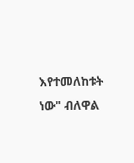እየተመለከቱት ነው" ብለዋል